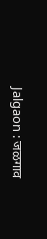Jalgaon : जळगाव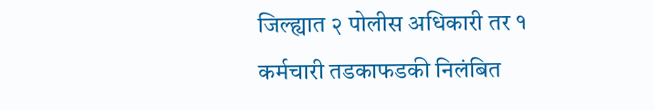जिल्ह्यात २ पोलीस अधिकारी तर १ कर्मचारी तडकाफडकी निलंबित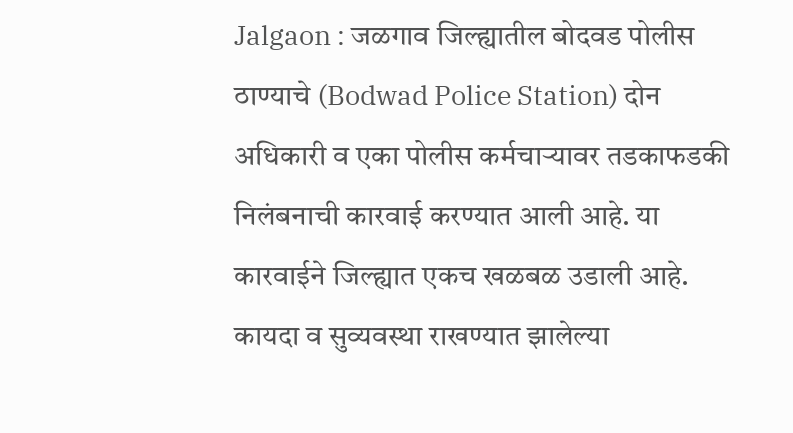Jalgaon : जळगाव जिल्ह्यातील बोदवड पोलीस ठाण्याचे (Bodwad Police Station) दोन अधिकारी व एका पोलीस कर्मचाऱ्यावर तडकाफडकी निलंबनाची कारवाई करण्यात आली आहे. या कारवाईने जिल्ह्यात एकच खळबळ उडाली आहे. कायदा व सुव्यवस्था राखण्यात झालेल्या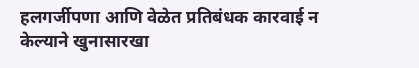हलगर्जीपणा आणि वेळेत प्रतिबंधक कारवाई न केल्याने खुनासारखा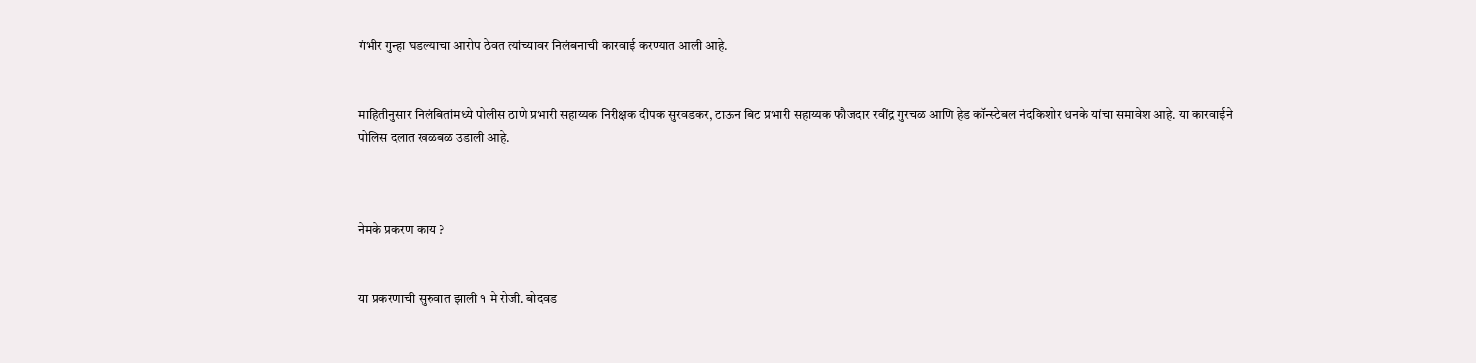गंभीर गुन्हा घडल्याचा आरोप ठेवत त्यांच्यावर निलंबनाची कारवाई करण्यात आली आहे.


माहितीनुसार निलंबितांमध्ये पोलीस ठाणे प्रभारी सहाय्यक निरीक्षक दीपक सुरवडकर, टाऊन बिट प्रभारी सहाय्यक फौजदार रवींद्र गुरचळ आणि हेड कॉन्स्टेबल नंदकिशोर धनके यांचा समावेश आहे. या कारवाईने पोलिस दलात खळबळ उडाली आहे.



नेमके प्रकरण काय ?


या प्रकरणाची सुरुवात झाली १ मे रोजी. बोदवड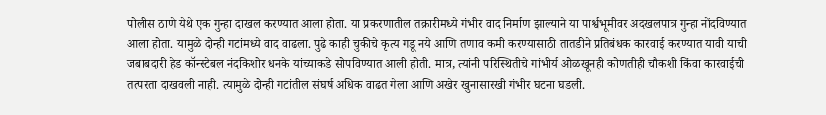पोलीस ठाणे येथे एक गुन्हा दाखल करण्यात आला होता. या प्रकरणातील तक्रारीमध्ये गंभीर वाद निर्माण झाल्याने या पार्श्वभूमीवर अदखलपात्र गुन्हा नोंदविण्यात आला होता. यामुळे दोन्ही गटांमध्ये वाद वाढला. पुढे काही चुकीचे कृत्य गडू नये आणि तणाव कमी करण्यासाठी तातडीने प्रतिबंधक कारवाई करण्यात यावी याची जबाबदारी हेड कॉन्स्टेबल नंदकिशोर धनके यांच्याकडे सोपविण्यात आली होती. मात्र, त्यांनी परिस्थितीचे गांभीर्य ओळखूनही कोणतीही चौकशी किंवा कारवाईची तत्परता दाखवली नाही. त्यामुळे दोन्ही गटांतील संघर्ष अधिक वाढत गेला आणि अखेर खुनासारखी गंभीर घटना घडली.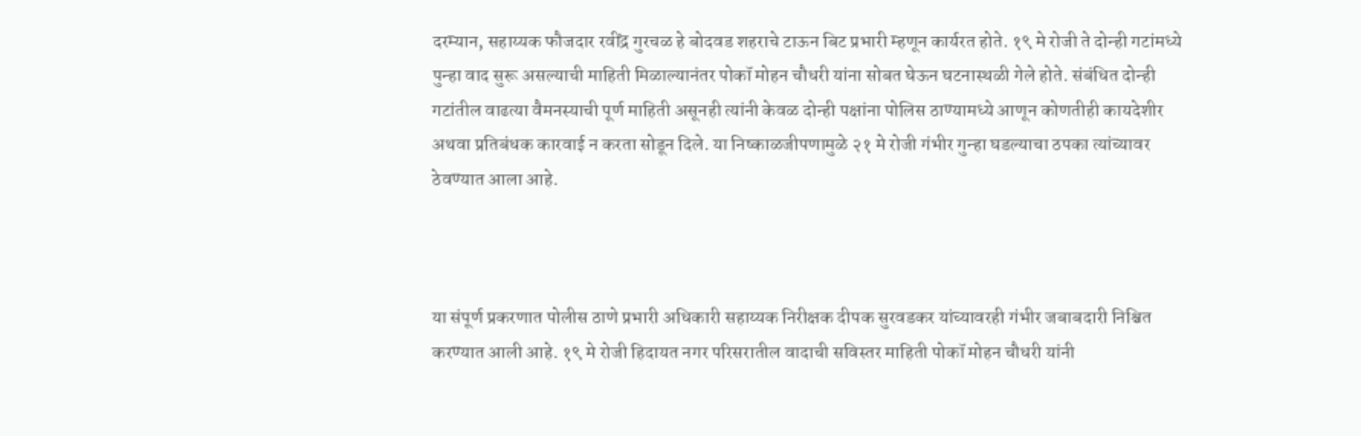दरम्यान, सहाय्यक फौजदार रवींद्र गुरचळ हे बोदवड शहराचे टाऊन बिट प्रभारी म्हणून कार्यरत होते. १९ मे रोजी ते दोन्ही गटांमध्ये पुन्हा वाद सुरू असल्याची माहिती मिळाल्यानंतर पोकॉ मोहन चौधरी यांना सोबत घेऊन घटनास्थळी गेले होते. संबंधित दोन्ही गटांतील वाढत्या वैमनस्याची पूर्ण माहिती असूनही त्यांनी केवळ दोन्ही पक्षांना पोलिस ठाण्यामध्ये आणून कोणतीही कायदेशीर अथवा प्रतिबंधक कारवाई न करता सोडून दिले. या निष्काळजीपणामुळे २१ मे रोजी गंभीर गुन्हा घडल्याचा ठपका त्यांच्यावर ठेवण्यात आला आहे.



या संपूर्ण प्रकरणात पोलीस ठाणे प्रभारी अधिकारी सहाय्यक निरीक्षक दीपक सुरवडकर यांच्यावरही गंभीर जबाबदारी निश्चित करण्यात आली आहे. १९ मे रोजी हिदायत नगर परिसरातील वादाची सविस्तर माहिती पोकॉ मोहन चौधरी यांनी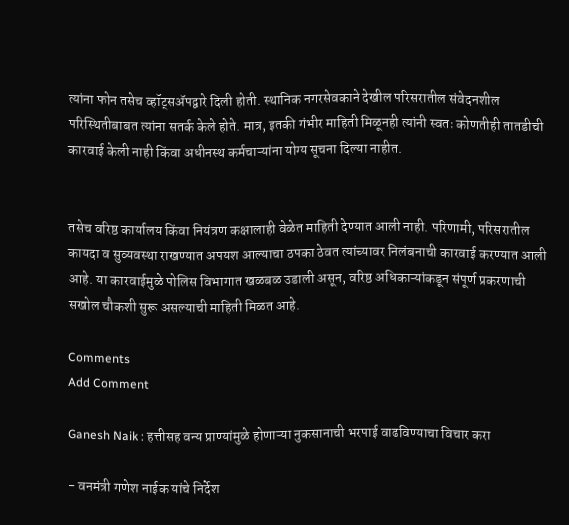त्यांना फोन तसेच व्हॉट्सॲपद्वारे दिली होती. स्थानिक नगरसेवकाने देखील परिसरातील संवेदनशील परिस्थितीबाबत त्यांना सतर्क केले होते. मात्र, इतकी गंभीर माहिती मिळूनही त्यांनी स्वतः कोणतीही तातडीची कारवाई केली नाही किंवा अधीनस्थ कर्मचाऱ्यांना योग्य सूचना दिल्या नाहीत.


तसेच वरिष्ठ कार्यालय किंवा नियंत्रण कक्षालाही वेळेत माहिती देण्यात आली नाही. परिणामी, परिसरातील कायदा व सुव्यवस्था राखण्यात अपयश आल्याचा ठपका ठेवत त्यांच्यावर निलंबनाची कारवाई करण्यात आली आहे. या कारवाईमुळे पोलिस विभागात खळबळ उडाली असून, वरिष्ठ अधिकाऱ्यांकडून संपूर्ण प्रकरणाची सखोल चौकशी सुरू असल्याची माहिती मिळत आहे.

Comments
Add Comment

Ganesh Naik : हत्तीसह वन्य प्राण्यांमुळे होणाऱ्या नुकसानाची भरपाई वाढविण्याचा विचार करा

- वनमंत्री गणेश नाईक यांचे निर्देश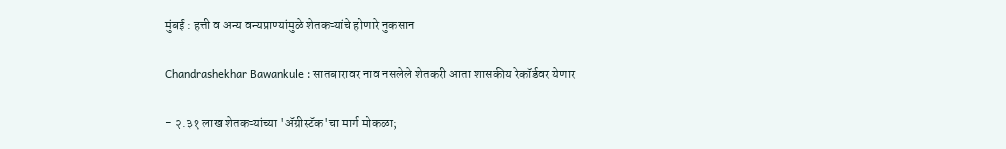मुंबई : हत्ती व अन्य वन्यप्राण्यांमुळे शेतकऱ्यांचे होणारे नुकसान

Chandrashekhar Bawankule : सातबारावर नाव नसलेले शेतकरी आता शासकीय रेकॉर्डवर येणार

- २.३१ लाख शेतकऱ्यांच्या 'ॲग्रीस्टॅक'चा मार्ग मोकळा;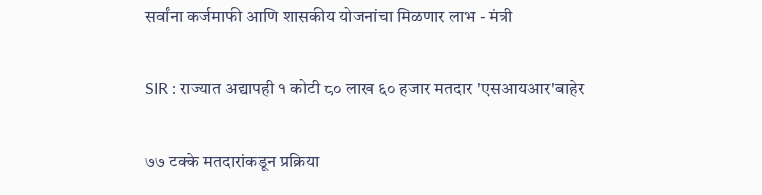सर्वांना कर्जमाफी आणि शासकीय योजनांचा मिळणार लाभ - मंत्री

SIR : राज्यात अद्यापही १ कोटी ८० लाख ६० हजार मतदार 'एसआयआर'बाहेर

७७ टक्के मतदारांकडून प्रक्रिया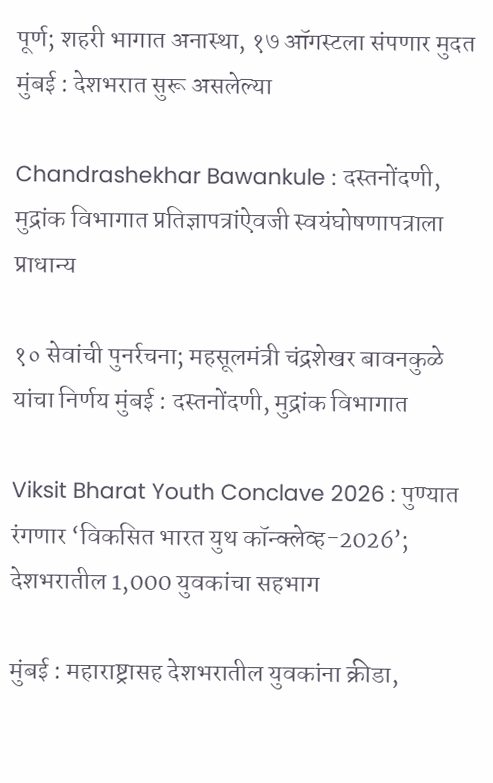पूर्ण; शहरी भागात अनास्था, १७ ऑगस्टला संपणार मुदत मुंबई : देशभरात सुरू असलेल्या

Chandrashekhar Bawankule : दस्तनोंदणी, मुद्रांक विभागात प्रतिज्ञापत्रांऐवजी स्वयंघोषणापत्राला प्राधान्य

१० सेवांची पुनर्रचना; महसूलमंत्री चंद्रशेखर बावनकुळे यांचा निर्णय मुंबई : दस्तनोंदणी, मुद्रांक विभागात

Viksit Bharat Youth Conclave 2026 : पुण्यात रंगणार ‘विकसित भारत युथ कॉन्क्लेव्ह-2026’; देशभरातील 1,000 युवकांचा सहभाग

मुंबई : महाराष्ट्रासह देशभरातील युवकांना क्रीडा,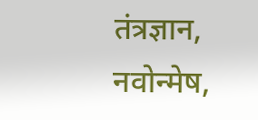तंत्रज्ञान, नवोन्मेष,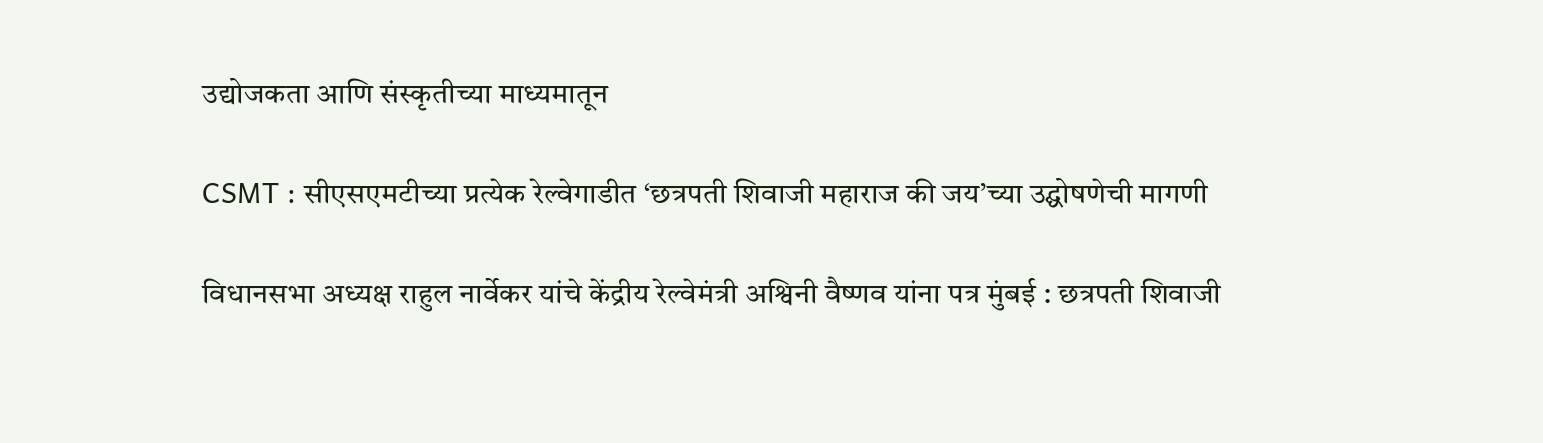उद्योजकता आणि संस्कृतीच्या माध्यमातून

CSMT : सीएसएमटीच्या प्रत्येक रेल्वेगाडीत ‘छत्रपती शिवाजी महाराज की जय’च्या उद्घोषणेची मागणी

विधानसभा अध्यक्ष राहुल नार्वेकर यांचे केंद्रीय रेल्वेमंत्री अश्विनी वैष्णव यांना पत्र मुंबई : छत्रपती शिवाजी